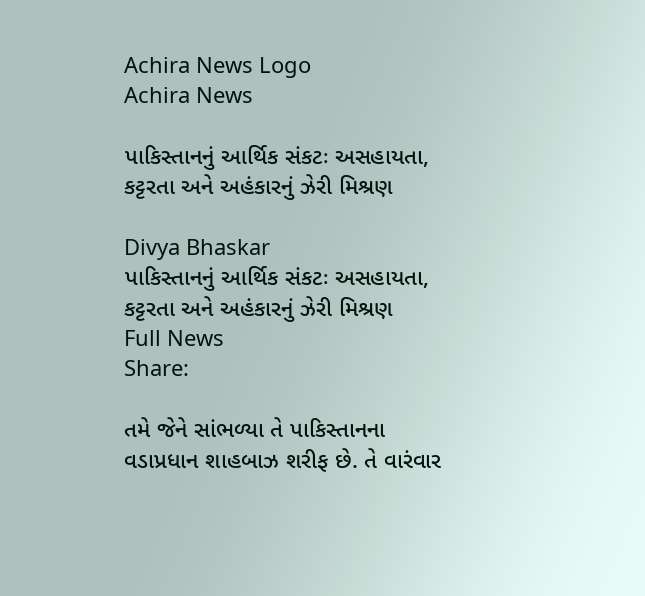Achira News Logo
Achira News

પાકિસ્તાનનું આર્થિક સંકટઃ અસહાયતા, કટ્ટરતા અને અહંકારનું ઝેરી મિશ્રણ

Divya Bhaskar
પાકિસ્તાનનું આર્થિક સંકટઃ અસહાયતા, કટ્ટરતા અને અહંકારનું ઝેરી મિશ્રણ
Full News
Share:

તમે જેને સાંભળ્યા તે પાકિસ્તાનના વડાપ્રધાન શાહબાઝ શરીફ છે. તે વારંવાર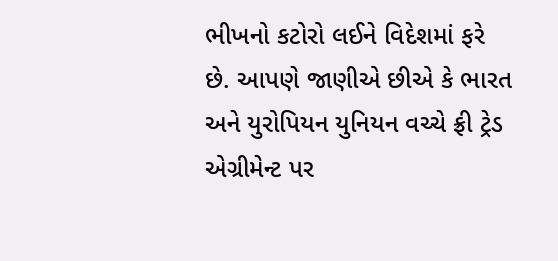ભીખનો કટોરો લઈને વિદેશમાં ફરે છે. આપણે જાણીએ છીએ કે ભારત અને યુરોપિયન યુનિયન વચ્ચે ફ્રી ટ્રેડ એગ્રીમેન્ટ પર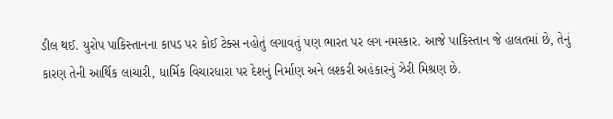ડીલ થઈ. યુરોપ પાકિસ્તાનના કાપડ પર કોઈ ટેક્સ નહોતું લગાવતું પણ ભારત પર લગ નમસ્કાર. આજે પાકિસ્તાન જે હાલતમાં છે, તેનું કારણ તેની આર્થિક લાચારી, ધાર્મિક વિચારધારા પર દેશનું નિર્માણ અને લશ્કરી અહંકારનું ઝેરી મિશ્રણ છે.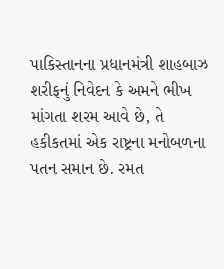પાકિસ્તાનના પ્રધાનમંત્રી શાહબાઝ શરીફનું નિવેદન કે અમને ભીખ માંગતા શરમ આવે છે, તે હકીકતમાં એક રાષ્ટ્રના મનોબળના પતન સમાન છે. રમત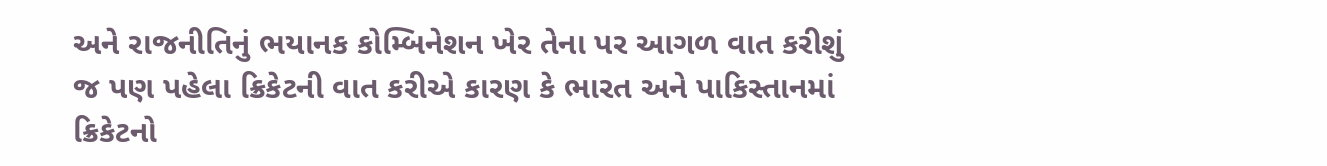અને રાજનીતિનું ભયાનક કોમ્બિનેશન ખેર તેના પર આગળ વાત કરીશું જ પણ પહેલા ક્રિકેટની વાત કરીએ કારણ કે ભારત અને પાકિસ્તાનમાં ક્રિકેટનો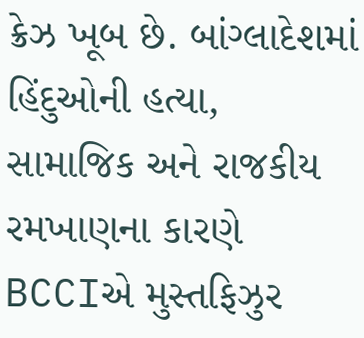ક્રેઝ ખૂબ છે. બાંગ્લાદેશમાં હિંદુઓની હત્યા, સામાજિક અને રાજકીય રમખાણના કારણે BCCIએ મુસ્તફિઝુર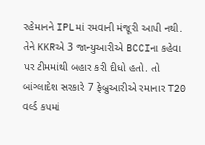રહેમાનને IPLમાં રમવાની મંજૂરી આપી નથી. તેને KKRએ 3 જાન્યુઆરીએ BCCIના કહેવા પર ટીમમાંથી બહાર કરી દીધો હતો. તો બાંગ્લાદેશ સરકારે 7 ફેબ્રુઆરીએ રમાનાર T20 વર્લ્ડ કપમાં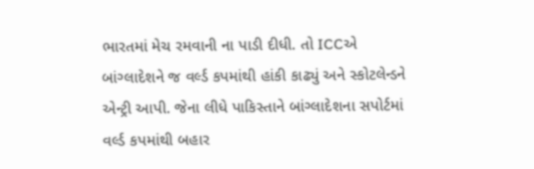ભારતમાં મેચ રમવાની ના પાડી દીધી. તો ICCએ બાંગ્લાદેશને જ વર્લ્ડ કપમાંથી હાંકી કાઢ્યું અને સ્કોટલેન્ડને એન્ટ્રી આપી. જેના લીધે પાકિસ્તાને બાંગ્લાદેશના સપોર્ટમાં વર્લ્ડ કપમાંથી બહાર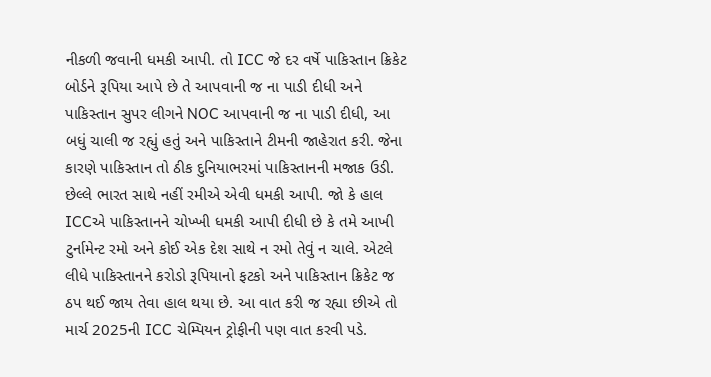નીકળી જવાની ધમકી આપી. તો ICC જે દર વર્ષે પાકિસ્તાન ક્રિકેટ બોર્ડને રૂપિયા આપે છે તે આપવાની જ ના પાડી દીધી અને પાકિસ્તાન સુપર લીગને NOC આપવાની જ ના પાડી દીધી, આ બધું ચાલી જ રહ્યું હતું અને પાકિસ્તાને ટીમની જાહેરાત કરી. જેના કારણે પાકિસ્તાન તો ઠીક દુનિયાભરમાં પાકિસ્તાનની મજાક ઉડી. છેલ્લે ભારત સાથે નહીં રમીએ એવી ધમકી આપી. જો કે હાલ ICCએ પાકિસ્તાનને ચોખ્ખી ધમકી આપી દીધી છે કે તમે આખી ટુર્નામેન્ટ રમો અને કોઈ એક દેશ સાથે ન રમો તેવું ન ચાલે. એટલે લીધે પાકિસ્તાનને કરોડો રૂપિયાનો ફટકો અને પાકિસ્તાન ક્રિકેટ જ ઠપ થઈ જાય તેવા હાલ થયા છે. આ વાત કરી જ રહ્યા છીએ તો માર્ચ 2025ની ICC ચેમ્પિયન ટ્રોફીની પણ વાત કરવી પડે.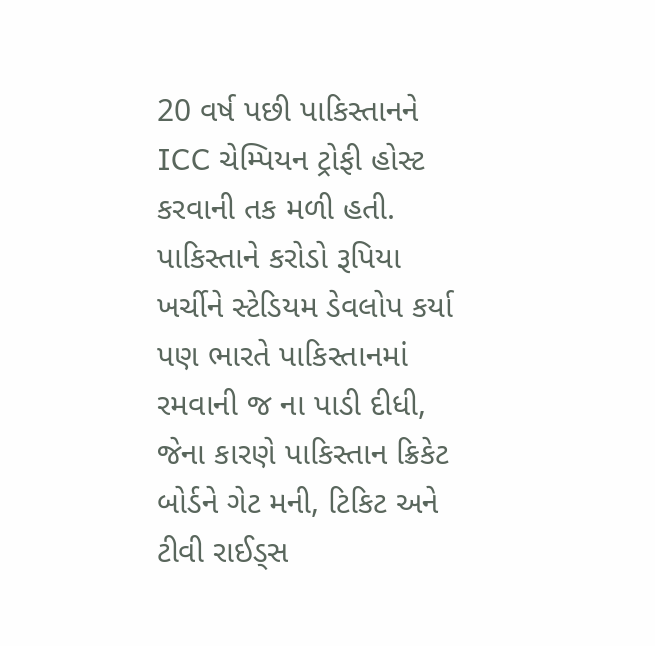20 વર્ષ પછી પાકિસ્તાનને ICC ચેમ્પિયન ટ્રોફી હોસ્ટ કરવાની તક મળી હતી. પાકિસ્તાને કરોડો રૂપિયા ખર્ચીને સ્ટેડિયમ ડેવલોપ કર્યા પણ ભારતે પાકિસ્તાનમાં રમવાની જ ના પાડી દીધી, જેના કારણે પાકિસ્તાન ક્રિકેટ બોર્ડને ગેટ મની, ટિકિટ અને ટીવી રાઈડ્સ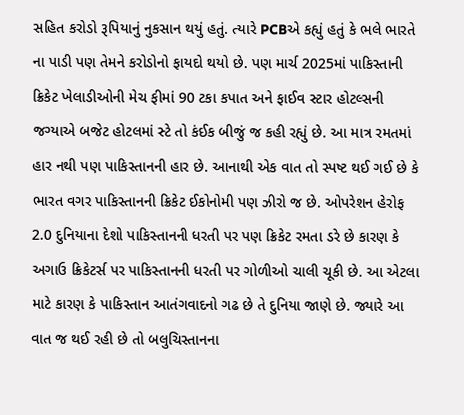સહિત કરોડો રૂપિયાનું નુકસાન થયું હતું. ત્યારે PCBએ કહ્યું હતું કે ભલે ભારતે ના પાડી પણ તેમને કરોડોનો ફાયદો થયો છે. પણ માર્ચ 2025માં પાકિસ્તાની ક્રિકેટ ખેલાડીઓની મેચ ફીમાં 90 ટકા કપાત અને ફાઈવ સ્ટાર હોટલ્સની જગ્યાએ બજેટ હોટલમાં સ્ટે તો કંઈક બીજું જ કહી રહ્યું છે. આ માત્ર રમતમાં હાર નથી પણ પાકિસ્તાનની હાર છે. આનાથી એક વાત તો સ્પષ્ટ થઈ ગઈ છે કે ભારત વગર પાકિસ્તાનની ક્રિકેટ ઈકોનોમી પણ ઝીરો જ છે. ઓપરેશન હેરોફ 2.0 દુનિયાના દેશો પાકિસ્તાનની ધરતી પર પણ ક્રિકેટ રમતા ડરે છે કારણ કે અગાઉ ક્રિકેટર્સ પર પાકિસ્તાનની ધરતી પર ગોળીઓ ચાલી ચૂકી છે. આ એટલા માટે કારણ કે પાકિસ્તાન આતંગવાદનો ગઢ છે તે દુનિયા જાણે છે. જ્યારે આ વાત જ થઈ રહી છે તો બલુચિસ્તાનના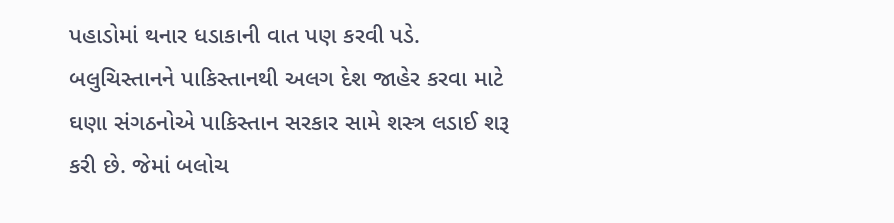પહાડોમાં થનાર ધડાકાની વાત પણ કરવી પડે. બલુચિસ્તાનને પાકિસ્તાનથી અલગ દેશ જાહેર કરવા માટે ઘણા સંગઠનોએ પાકિસ્તાન સરકાર સામે શસ્ત્ર લડાઈ શરૂ કરી છે. જેમાં બલોચ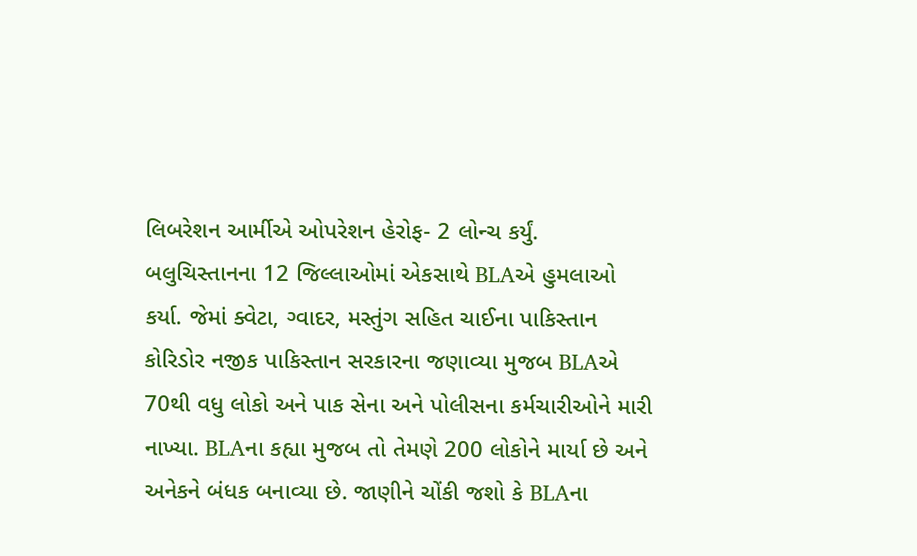લિબરેશન આર્મીએ ઓપરેશન હેરોફ- 2 લોન્ચ કર્યું. બલુચિસ્તાનના 12 જિલ્લાઓમાં એકસાથે BLAએ હુમલાઓ કર્યા. જેમાં ક્વેટા, ગ્વાદર, મસ્તુંગ સહિત ચાઈના પાકિસ્તાન કોરિડોર નજીક પાકિસ્તાન સરકારના જણાવ્યા મુજબ BLAએ 70થી વધુ લોકો અને પાક સેના અને પોલીસના કર્મચારીઓને મારી નાખ્યા. BLAના કહ્યા મુજબ તો તેમણે 200 લોકોને માર્યા છે અને અનેકને બંધક બનાવ્યા છે. જાણીને ચોંકી જશો કે BLAના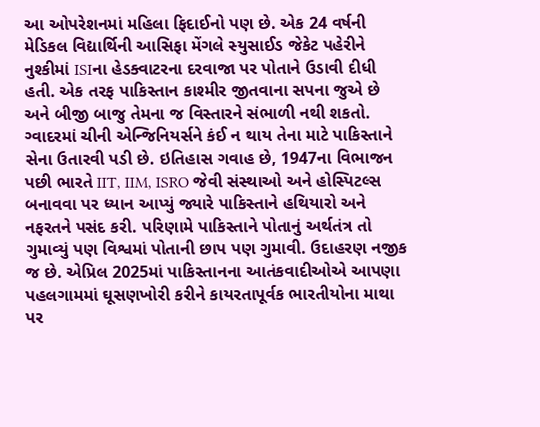આ ઓપરેશનમાં મહિલા ફિદાઈનો પણ છે. એક 24 વર્ષની મેડિકલ વિદ્યાર્થિની આસિફા મેંગલે સ્યુસાઈડ જેકેટ પહેરીને નુશ્કીમાં ISIના હેડક્વાટરના દરવાજા પર પોતાને ઉડાવી દીધી હતી. એક તરફ પાકિસ્તાન કાશ્મીર જીતવાના સપના જુએ છે અને બીજી બાજુ તેમના જ વિસ્તારને સંભાળી નથી શકતો. ગ્વાદરમાં ચીની એન્જિનિયર્સને કંઈ ન થાય તેના માટે પાકિસ્તાને સેના ઉતારવી પડી છે. ઇતિહાસ ગવાહ છે, 1947ના વિભાજન પછી ભારતે IIT, IIM, ISRO જેવી સંસ્થાઓ અને હોસ્પિટલ્સ બનાવવા પર ધ્યાન આપ્યું જ્યારે પાકિસ્તાને હથિયારો અને નફરતને પસંદ કરી. પરિણામે પાકિસ્તાને પોતાનું અર્થતંત્ર તો ગુમાવ્યું પણ વિશ્વમાં પોતાની છાપ પણ ગુમાવી. ઉદાહરણ નજીક જ છે. એપ્રિલ 2025માં પાકિસ્તાનના આતંકવાદીઓએ આપણા પહલગામમાં ઘૂસણખોરી કરીને કાયરતાપૂર્વક ભારતીયોના માથા પર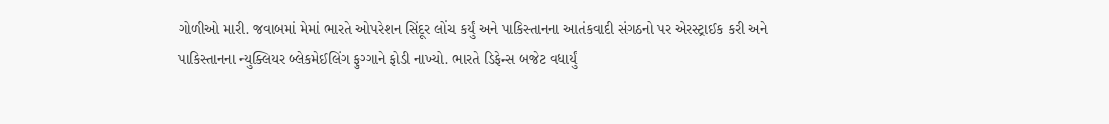ગોળીઓ મારી. જવાબમાં મેમાં ભારતે ઓપરેશન સિંદૂર લોંચ કર્યું અને પાકિસ્તાનના આતંકવાદી સંગઠનો પર એરસ્ટ્રાઈક કરી અને પાકિસ્તાનના ન્યુક્લિયર બ્લેકમેઈલિંગ ફુગ્ગાને ફોડી નાખ્યો. ભારતે ડિફેન્સ બજેટ વધાર્યું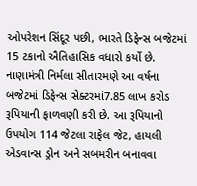ઓપરેશન સિંદૂર પછી, ભારતે ડિફેન્સ બજેટમાં 15 ટકાનો ઐતિહાસિક વધારો કર્યો છે. નાણામંત્રી નિર્મલા સીતારમણે આ વર્ષના બજેટમાં ડિફેન્સ સેક્ટરમાં7.85 લાખ કરોડ રૂપિયાની ફાળવણી કરી છે. આ રૂપિયાનો ઉપયોગ 114 જેટલા રાફેલ જેટ, હાયલી એડવાન્સ ડ્રોન અને સબમરીન બનાવવા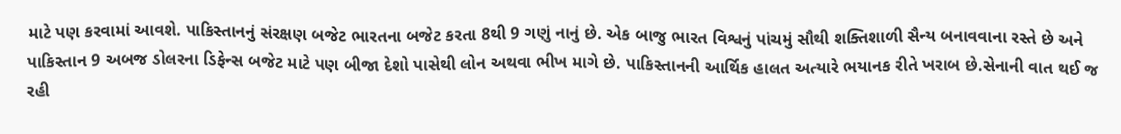માટે પણ કરવામાં આવશે. પાકિસ્તાનનું સંરક્ષણ બજેટ ભારતના બજેટ કરતા 8થી 9 ગણું નાનું છે. એક બાજુ ભારત વિશ્વનું પાંચમું સૌથી શક્તિશાળી સૈન્ય બનાવવાના રસ્તે છે અને પાકિસ્તાન 9 અબજ ડોલરના ડિફેન્સ બજેટ માટે પણ બીજા દેશો પાસેથી લોન અથવા ભીખ માગે છે. પાકિસ્તાનની આર્થિક હાલત અત્યારે ભયાનક રીતે ખરાબ છે.સેનાની વાત થઈ જ રહી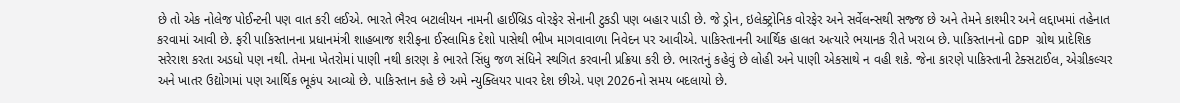છે તો એક નોલેજ પોઈન્ટની પણ વાત કરી લઈએ. ભારતે ભૈરવ બટાલીયન નામની હાઈબ્રિડ વોરફેર સેનાની ટુકડી પણ બહાર પાડી છે. જે ડ્રોન, ઇલેક્ટ્રોનિક વોરફેર અને સર્વેલન્સથી સજ્જ છે અને તેમને કાશ્મીર અને લદ્દાખમાં તહેનાત કરવામાં આવી છે. ફરી પાકિસ્તાનના પ્રધાનમંત્રી શાહબાજ શરીફના ઈસ્લામિક દેશો પાસેથી ભીખ માગવાવાળા નિવેદન પર આવીએ. પાકિસ્તાનની આર્થિક હાલત અત્યારે ભયાનક રીતે ખરાબ છે. પાકિસ્તાનનો GDP ગ્રોથ પ્રાદેશિક સરેરાશ કરતા અડધો પણ નથી. તેમના ખેતરોમાં પાણી નથી કારણ કે ભારતે સિંધુ જળ સંધિને સ્થગિત કરવાની પ્રક્રિયા કરી છે. ભારતનું કહેવું છે લોહી અને પાણી એકસાથે ન વહી શકે. જેના કારણે પાકિસ્તાની ટેક્સટાઈલ, એગ્રીકલ્ચર અને ખાતર ઉદ્યોગમાં પણ આર્થિક ભૂકંપ આવ્યો છે. પાકિસ્તાન કહે છે અમે ન્યુક્લિયર પાવર દેશ છીએ. પણ 2026નો સમય બદલાયો છે.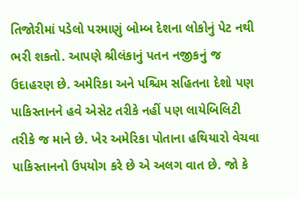તિજોરીમાં પડેલો પરમાણું બોમ્બ દેશના લોકોનું પેટ નથી ભરી શકતો. આપણે શ્રીલંકાનું પતન નજીકનું જ ઉદાહરણ છે. અમેરિકા અને પશ્ચિમ સહિતના દેશો પણ પાકિસ્તાનને હવે એસેટ તરીકે નહીં પણ લાયેબિલિટી તરીકે જ માને છે. ખેર અમેરિકા પોતાના હથિયારો વેચવા પાકિસ્તાનનો ઉપયોગ કરે છે એ અલગ વાત છે. જો કે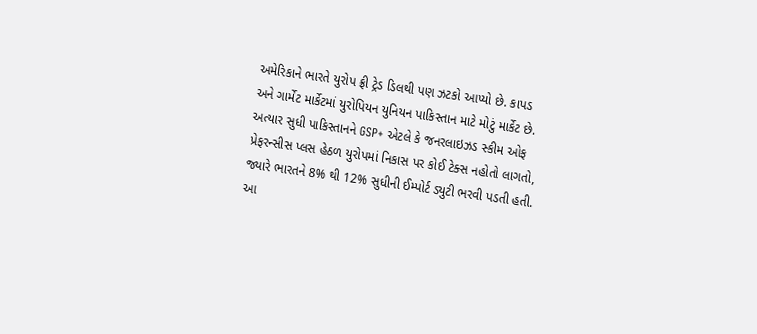અમેરિકાને ભારતે યુરોપ ફ્રી ટ્રેડ ડિલથી પણ ઝટકો આપ્યો છે. કાપડ અને ગાર્મેટ માર્કેટમાં યુરોપિયન યુનિયન પાકિસ્તાન માટે મોટું માર્કેટ છે. અત્યાર સુધી પાકિસ્તાનને GSP+ એટલે કે જનરલાઇઝડ સ્કીમ ઓફ પ્રેફરન્સીસ પ્લસ હેઠળ યુરોપમાં નિકાસ પર કોઈ ટેક્સ નહોતો લાગતો, જ્યારે ભારતને 8% થી 12% સુધીની ઈમ્પોર્ટ ડ્યુટી ભરવી પડતી હતી. આ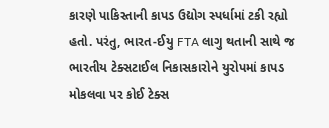કારણે પાકિસ્તાની કાપડ ઉદ્યોગ સ્પર્ધામાં ટકી રહ્યો હતો. પરંતુ, ભારત-ઈયુ FTA લાગુ થતાની સાથે જ ભારતીય ટેક્સટાઈલ નિકાસકારોને યુરોપમાં કાપડ મોકલવા પર કોઈ ટેક્સ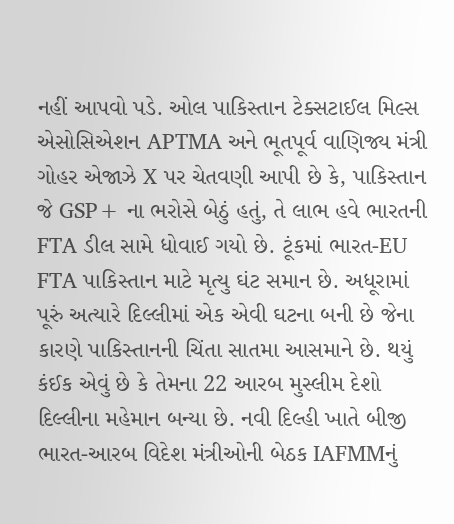નહીં આપવો પડે. ઓલ પાકિસ્તાન ટેક્સટાઈલ મિલ્સ એસોસિએશન APTMA અને ભૂતપૂર્વ વાણિજ્ય મંત્રી ગોહર એજાઝે X પર ચેતવણી આપી છે કે, પાકિસ્તાન જે GSP+ ના ભરોસે બેઠું હતું, તે લાભ હવે ભારતની FTA ડીલ સામે ધોવાઈ ગયો છે. ટૂંકમાં ભારત-EU FTA પાકિસ્તાન માટે મૃત્યુ ઘંટ સમાન છે. અધૂરામાં પૂરું અત્યારે દિલ્લીમાં એક એવી ઘટના બની છે જેના કારણે પાકિસ્તાનની ચિંતા સાતમા આસમાને છે. થયું કંઈક એવું છે કે તેમના 22 આરબ મુસ્લીમ દેશો દિલ્લીના મહેમાન બન્યા છે. નવી દિલ્હી ખાતે બીજી ભારત-આરબ વિદેશ મંત્રીઓની બેઠક IAFMMનું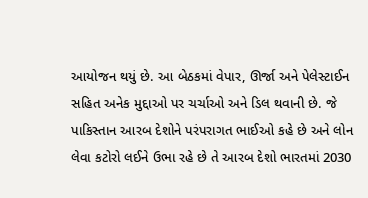આયોજન થયું છે. આ બેઠકમાં વેપાર, ઊર્જા અને પેલેસ્ટાઈન સહિત અનેક મુદ્દાઓ પર ચર્ચાઓ અને ડિલ થવાની છે. જે પાકિસ્તાન આરબ દેશોને પરંપરાગત ભાઈઓ કહે છે અને લોન લેવા કટોરો લઈને ઉભા રહે છે તે આરબ દેશો ભારતમાં 2030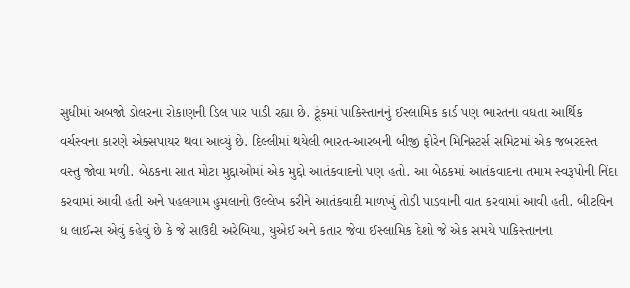સુધીમાં અબજો ડોલરના રોકાણની ડિલ પાર પાડી રહ્યા છે. ટૂંકમાં પાકિસ્તાનનું ઈસ્લામિક કાર્ડ પણ ભારતના વધતા આર્થિક વર્ચસ્વના કારણે એક્સપાયર થવા આવ્યું છે. દિલ્લીમાં થયેલી ભારત-આરબની બીજી ફોરેન મિનિસ્ટર્સ સમિટમાં એક જબરદસ્ત વસ્તુ જોવા મળી. બેઠકના સાત મોટા મુદ્દાઓમાં એક મુદ્દો આતંકવાદનો પણ હતો. આ બેઠકમાં આતંકવાદના તમામ સ્વરૂપોની નિંદા કરવામાં આવી હતી અને પહલગામ હુમલાનો ઉલ્લેખ કરીને આતંકવાદી માળખું તોડી પાડવાની વાત કરવામાં આવી હતી. બીટવિન ધ લાઈન્સ એવું કહેવું છે કે જે સાઉદી અરેબિયા, યુએઈ અને કતાર જેવા ઈસ્લામિક દેશો જે એક સમયે પાકિસ્તાનના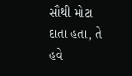સૌથી મોટા દાતા હતા, તે હવે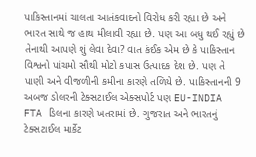પાકિસ્તાનમાં ચાલતા આતંકવાદનો વિરોધ કરી રહ્યા છે અને ભારત સાથે જ હાથ મીલાવી રહ્યા છે. પણ આ બધુ થઈ રહ્યું છે તેનાથી આપણે શું લેવા દેવા? વાત કંઈક એમ છે કે પાકિસ્તાન વિશ્વનો પાંચમો સૌથી મોટો કપાસ ઉત્પાદક દેશ છે. પણ તે પાણી અને વીજળીની કમીના કારણે તળિયે છે. પાકિસ્તાનની 9 અબજ ડોલરની ટેક્સટાઈલ એક્સપોર્ટ પણ EU-INDIA FTA ડિલના કારણે ખતરામાં છે. ગુજરાત અને ભારતનું ટેક્સટાઈલ માર્કેટ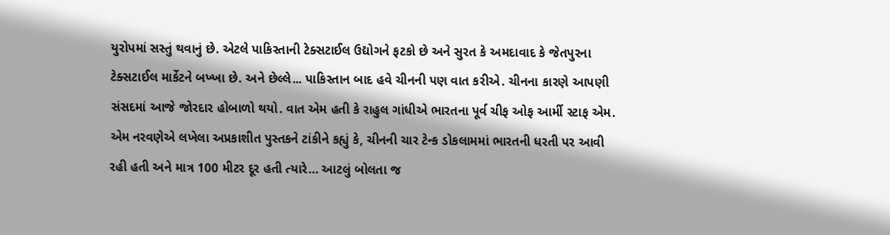યુરોપમાં સસ્તું થવાનું છે. એટલે પાકિસ્તાની ટેક્સટાઈલ ઉદ્યોગને ફટકો છે અને સુરત કે અમદાવાદ કે જેતપુરના ટેક્સટાઈલ માર્કેટને બખ્ખા છે. અને છેલ્લે... પાકિસ્તાન બાદ હવે ચીનની પણ વાત કરીએ. ચીનના કારણે આપણી સંસદમાં આજે જોરદાર હોબાળો થયો. વાત એમ હતી કે રાહુલ ગાંધીએ ભારતના પૂર્વ ચીફ ઓફ આર્મી સ્ટાફ એમ. એમ નરવણેએ લખેલા અપ્રકાશીત પુસ્તકને ટાંકીને કહ્યું કે, ચીનની ચાર ટેન્ક ડોકલામમાં ભારતની ધરતી પર આવી રહી હતી અને માત્ર 100 મીટર દૂર હતી ત્યારે… આટલું બોલતા જ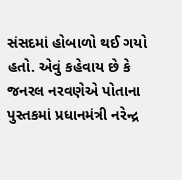સંસદમાં હોબાળો થઈ ગયો હતો. એવું કહેવાય છે કે જનરલ નરવણેએ પોતાના પુસ્તકમાં પ્રધાનમંત્રી નરેન્દ્ર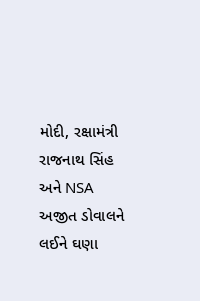મોદી, રક્ષામંત્રી રાજનાથ સિંહ અને NSA અજીત ડોવાલને લઈને ઘણા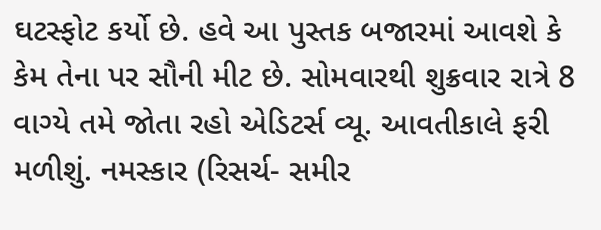ઘટસ્ફોટ કર્યો છે. હવે આ પુસ્તક બજારમાં આવશે કે કેમ તેના પર સૌની મીટ છે. સોમવારથી શુક્રવાર રાત્રે 8 વાગ્યે તમે જોતા રહો એડિટર્સ વ્યૂ. આવતીકાલે ફરી મળીશું. નમસ્કાર (રિસર્ચ- સમીર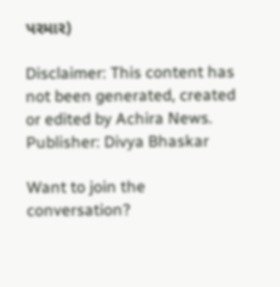પરમાર)

Disclaimer: This content has not been generated, created or edited by Achira News.
Publisher: Divya Bhaskar

Want to join the conversation?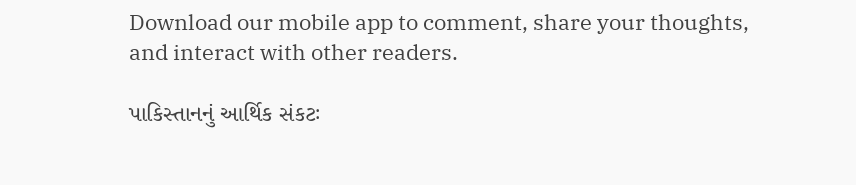Download our mobile app to comment, share your thoughts, and interact with other readers.

પાકિસ્તાનનું આર્થિક સંકટઃ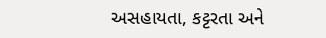અસહાયતા, કટ્ટરતા અને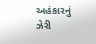અહંકારનું ઝેરી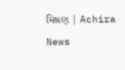મિશ્રણ | Achira News